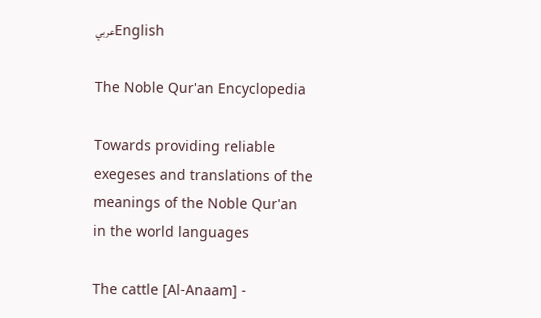عربيEnglish

The Noble Qur'an Encyclopedia

Towards providing reliable exegeses and translations of the meanings of the Noble Qur'an in the world languages

The cattle [Al-Anaam] -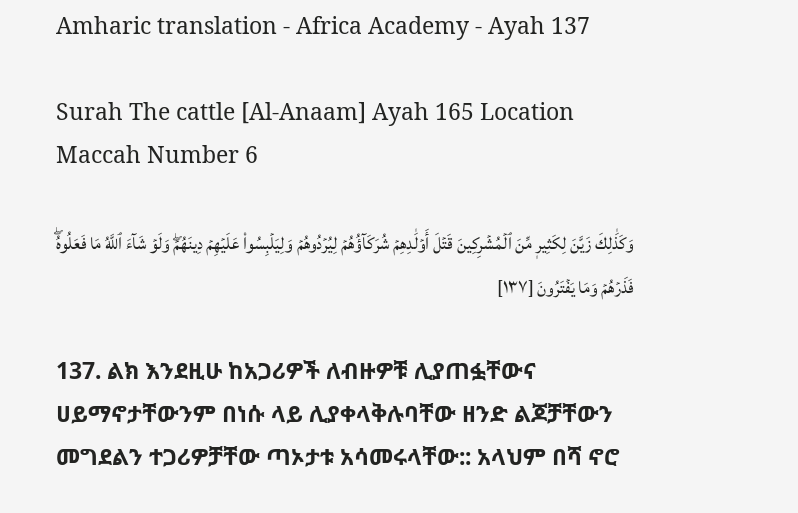Amharic translation - Africa Academy - Ayah 137

Surah The cattle [Al-Anaam] Ayah 165 Location Maccah Number 6

وَكَذَٰلِكَ زَيَّنَ لِكَثِيرٖ مِّنَ ٱلۡمُشۡرِكِينَ قَتۡلَ أَوۡلَٰدِهِمۡ شُرَكَآؤُهُمۡ لِيُرۡدُوهُمۡ وَلِيَلۡبِسُواْ عَلَيۡهِمۡ دِينَهُمۡۖ وَلَوۡ شَآءَ ٱللَّهُ مَا فَعَلُوهُۖ فَذَرۡهُمۡ وَمَا يَفۡتَرُونَ [١٣٧]

137. ልክ እንደዚሁ ከአጋሪዎች ለብዙዎቹ ሊያጠፏቸውና ሀይማኖታቸውንም በነሱ ላይ ሊያቀላቅሉባቸው ዘንድ ልጆቻቸውን መግደልን ተጋሪዎቻቸው ጣኦታቱ አሳመሩላቸው:: አላህም በሻ ኖሮ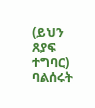(ይህን ጸያፍ ተግባር) ባልሰሩት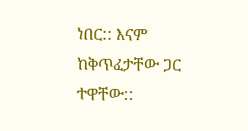ነበር:: እናም ከቅጥፈታቸው ጋር ተዋቸው::